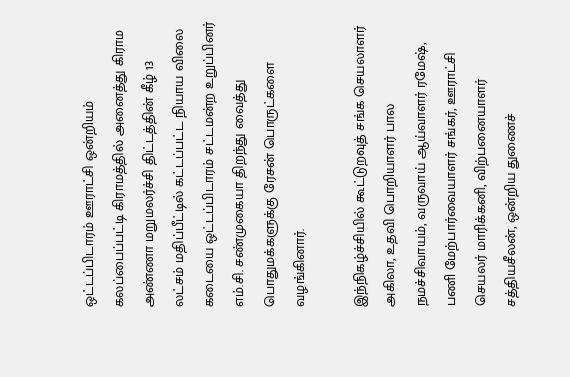ஒட்டப்பிடாரம் ஊராட்சி ஒன்றியம் கலப்பைப்பட்டி கிராமத்தில் அனைத்து கிராம அண்ணா மறுமலர்ச்சி திட்டத்தின் கீழ் 13 லட்சம் மதிப்பீட்டில் கட்டப்பட்ட நியாய விலை கடையை ஒட்டப்பிடாரம் சட்டமன்ற உறுப்பினர் எம்.சி. சண்முகையா திறந்து வைத்து பொதுமக்களுக்கு ரேசன் பொருட்களை வழங்கினார்.

இந்நிகழ்ச்சியில் கூட்டுறவுத் சங்க செயலாளர் அகிலா, உதவி பொறியாளர் பால நமச்சிவாயம், வருவாய் ஆய்வாளர் ரமேஷ், பணி மேற்பார்வையாளர் சங்கர், ஊராட்சி செயலர் மாரிக்கனி, விற்பனையாளர் சத்தியசீலன், ஒன்றிய துணைச்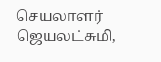செயலாளர் ஜெயலட்சுமி,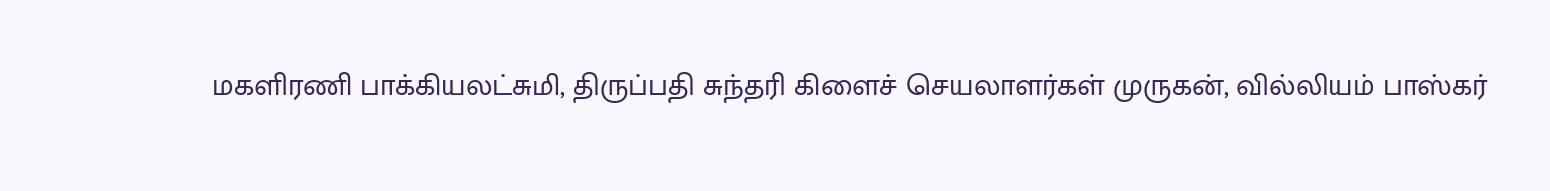மகளிரணி பாக்கியலட்சுமி, திருப்பதி சுந்தரி கிளைச் செயலாளர்கள் முருகன், வில்லியம் பாஸ்கர்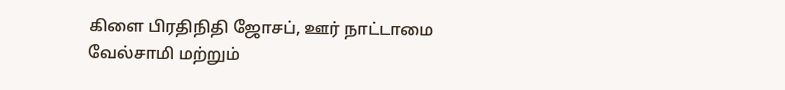கிளை பிரதிநிதி ஜோசப், ஊர் நாட்டாமை வேல்சாமி மற்றும்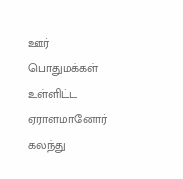ஊர் பொதுமக்கள் உள்ளிட்ட ஏராளமானோர் கலந்து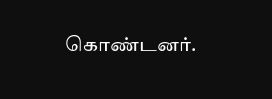கொண்டனர்.